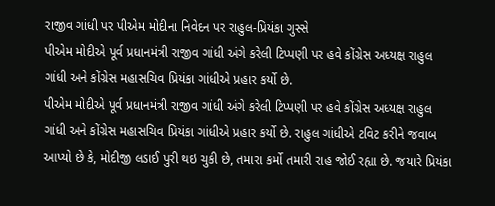રાજીવ ગાંધી પર પીએમ મોદીના નિવેદન પર રાહુલ-પ્રિયંકા ગુસ્સે
પીએમ મોદીએ પૂર્વ પ્રધાનમંત્રી રાજીવ ગાંધી અંગે કરેલી ટિપ્પણી પર હવે કોંગ્રેસ અધ્યક્ષ રાહુલ ગાંધી અને કોંગ્રેસ મહાસચિવ પ્રિયંકા ગાંધીએ પ્રહાર કર્યો છે.
પીએમ મોદીએ પૂર્વ પ્રધાનમંત્રી રાજીવ ગાંધી અંગે કરેલી ટિપ્પણી પર હવે કોંગ્રેસ અધ્યક્ષ રાહુલ ગાંધી અને કોંગ્રેસ મહાસચિવ પ્રિયંકા ગાંધીએ પ્રહાર કર્યો છે. રાહુલ ગાંધીએ ટવિટ કરીને જવાબ આપ્યો છે કે, મોદીજી લડાઈ પુરી થઇ ચુકી છે, તમારા કર્મો તમારી રાહ જોઈ રહ્યા છે. જયારે પ્રિયંકા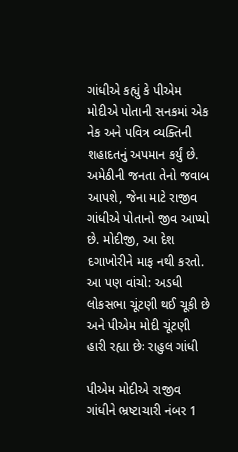ગાંધીએ કહ્યું કે પીએમ મોદીએ પોતાની સનકમાં એક નેક અને પવિત્ર વ્યક્તિની શહાદતનું અપમાન કર્યું છે. અમેઠીની જનતા તેનો જવાબ આપશે, જેના માટે રાજીવ ગાંધીએ પોતાનો જીવ આપ્યો છે. મોદીજી, આ દેશ દગાખોરીને માફ નથી કરતો.
આ પણ વાંચો: અડધી લોકસભા ચૂંટણી થઈ ચૂકી છે અને પીએમ મોદી ચૂંટણી હારી રહ્યા છેઃ રાહુલ ગાંધી

પીએમ મોદીએ રાજીવ ગાંધીને ભ્રષ્ટાચારી નંબર 1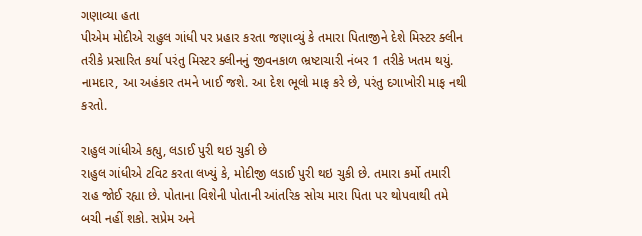ગણાવ્યા હતા
પીએમ મોદીએ રાહુલ ગાંધી પર પ્રહાર કરતા જણાવ્યું કે તમારા પિતાજીને દેશે મિસ્ટર ક્લીન તરીકે પ્રસારિત કર્યા પરંતુ મિસ્ટર ક્લીનનું જીવનકાળ ભ્રષ્ટાચારી નંબર 1 તરીકે ખતમ થયું. નામદાર, આ અહંકાર તમને ખાઈ જશે. આ દેશ ભૂલો માફ કરે છે, પરંતુ દગાખોરી માફ નથી કરતો.

રાહુલ ગાંધીએ કહ્યુ, લડાઈ પુરી થઇ ચુકી છે
રાહુલ ગાંધીએ ટવિટ કરતા લખ્યું કે, મોદીજી લડાઈ પુરી થઇ ચુકી છે. તમારા કર્મો તમારી રાહ જોઈ રહ્યા છે. પોતાના વિશેની પોતાની આંતરિક સોચ મારા પિતા પર થોપવાથી તમે બચી નહીં શકો. સપ્રેમ અને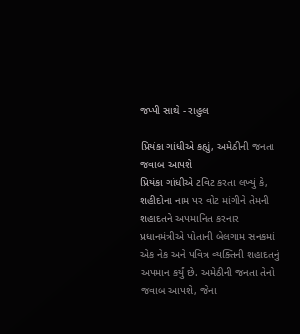જપ્પી સાથે - રાહુલ

પ્રિયંકા ગાંધીએ કહ્યું, અમેઠીની જનતા જવાબ આપશે
પ્રિયંકા ગાંધીએ ટવિટ કરતા લખ્યું કે, શહીદોના નામ પર વોટ માંગીને તેમની શહાદતને અપમાનિત કરનાર પ્રધાનમંત્રીએ પોતાની બેલગામ સનકમાં એક નેક અને પવિત્ર વ્યક્તિની શહાદતનું અપમાન કર્યું છે. અમેઠીની જનતા તેનો જવાબ આપશે, જેના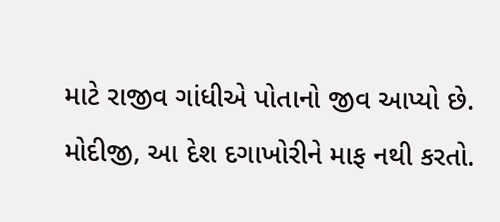માટે રાજીવ ગાંધીએ પોતાનો જીવ આપ્યો છે. મોદીજી, આ દેશ દગાખોરીને માફ નથી કરતો.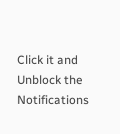Click it and Unblock the Notifications